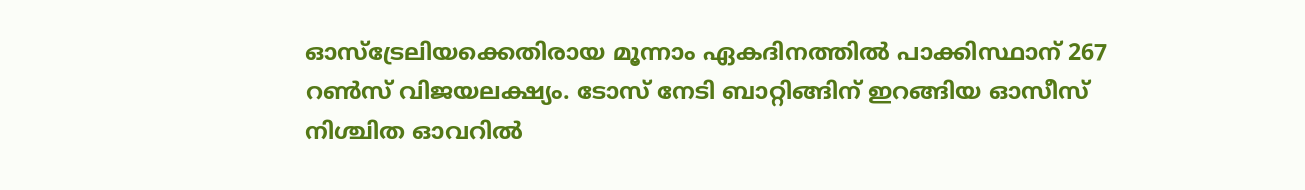ഓസ്‌ട്രേലിയക്കെതിരായ മൂന്നാം ഏകദിനത്തില്‍ പാക്കിസ്ഥാന് 267 റണ്‍സ് വിജയലക്ഷ്യം. ടോസ് നേടി ബാറ്റിങ്ങിന് ഇറങ്ങിയ ഓസീസ് നിശ്ചിത ഓവറില്‍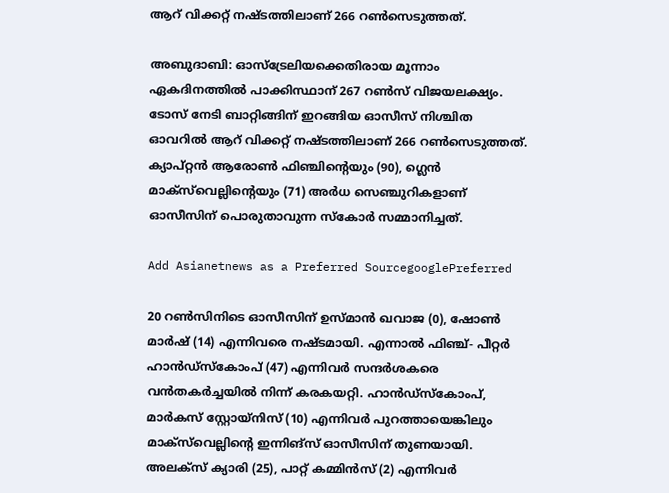ആറ് വിക്കറ്റ് നഷ്ടത്തിലാണ് 266 റണ്‍സെടുത്തത്.

അബുദാബി: ഓസ്‌ട്രേലിയക്കെതിരായ മൂന്നാം ഏകദിനത്തില്‍ പാക്കിസ്ഥാന് 267 റണ്‍സ് വിജയലക്ഷ്യം. ടോസ് നേടി ബാറ്റിങ്ങിന് ഇറങ്ങിയ ഓസീസ് നിശ്ചിത ഓവറില്‍ ആറ് വിക്കറ്റ് നഷ്ടത്തിലാണ് 266 റണ്‍സെടുത്തത്. ക്യാപ്റ്റന്‍ ആരോണ്‍ ഫിഞ്ചിന്റെയും (90), ഗ്ലെന്‍ മാക്‌സ്‌വെല്ലിന്റെയും (71) അര്‍ധ സെഞ്ചുറികളാണ് ഓസീസിന് പൊരുതാവുന്ന സ്‌കോര്‍ സമ്മാനിച്ചത്.

Add Asianetnews as a Preferred SourcegooglePreferred

20 റണ്‍സിനിടെ ഓസീസിന് ഉസ്മാന്‍ ഖവാജ (0), ഷോണ്‍ മാര്‍ഷ് (14) എന്നിവരെ നഷ്ടമായി. എന്നാല്‍ ഫിഞ്ച്- പീറ്റര്‍ ഹാന്‍ഡ്‌സ്‌കോംപ് (47) എന്നിവര്‍ സന്ദര്‍ശകരെ വന്‍തകര്‍ച്ചയില്‍ നിന്ന് കരകയറ്റി. ഹാന്‍ഡ്‌സ്‌കോംപ്, മാര്‍കസ് സ്റ്റോയ്‌നിസ് (10) എന്നിവര്‍ പുറത്തായെങ്കിലും മാക്‌സ്‌വെല്ലിന്റെ ഇന്നിങ്‌സ് ഓസീസിന് തുണയായി. അലക്‌സ് ക്യാരി (25), പാറ്റ് കമ്മിന്‍സ് (2) എന്നിവര്‍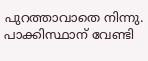പുറത്താവാതെ നിന്നു. പാക്കിസ്ഥാന് വേണ്ടി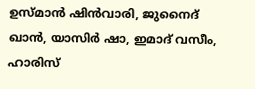ഉസ്മാന്‍ ഷിന്‍വാരി, ജുനൈദ് ഖാന്‍, യാസിര്‍ ഷാ, ഇമാദ് വസീം, ഹാരിസ്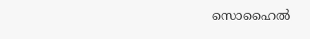സൊഹൈല്‍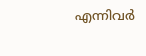എന്നിവര്‍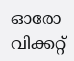ഓരോ വിക്കറ്റ്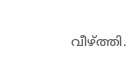വീഴ്ത്തി.